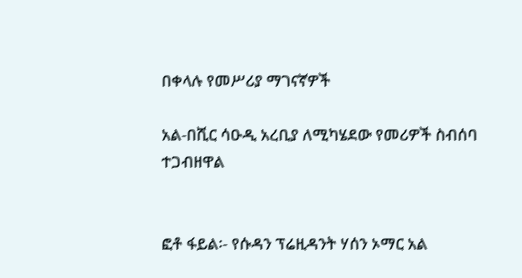በቀላሉ የመሥሪያ ማገናኛዎች

አል-በሺር ሳዑዲ አረቢያ ለሚካሄደው የመሪዎች ስብሰባ ተጋብዘዋል


ፎቶ ፋይል፡- የሱዳን ፕሬዚዳንት ሃሰን ኦማር አል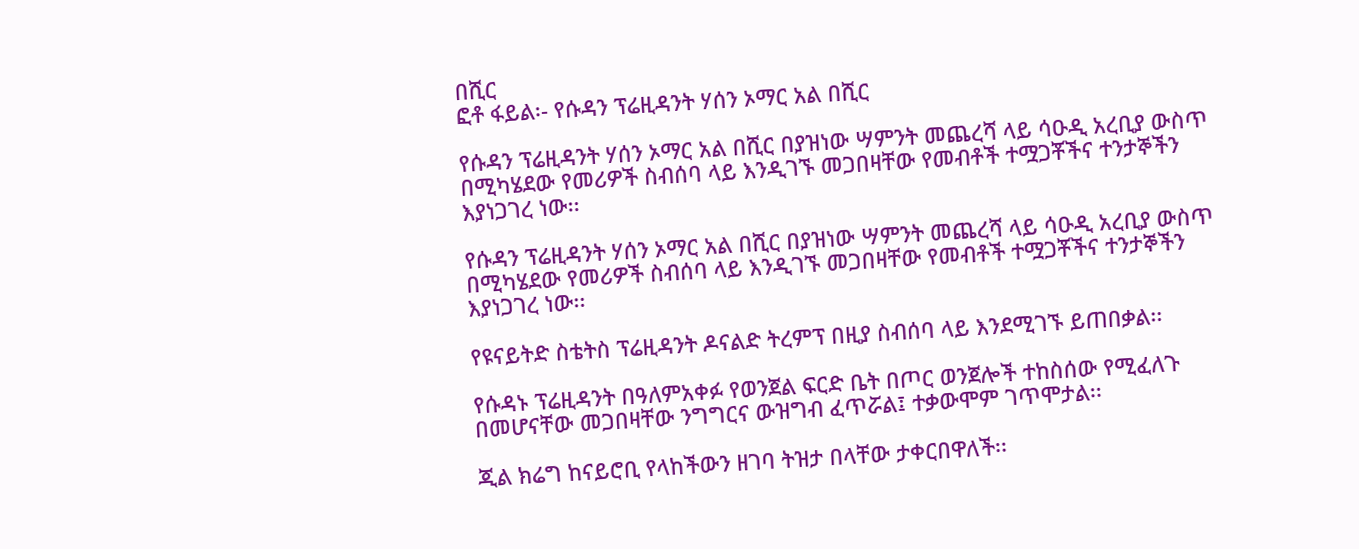በሺር
ፎቶ ፋይል፡- የሱዳን ፕሬዚዳንት ሃሰን ኦማር አል በሺር

የሱዳን ፕሬዚዳንት ሃሰን ኦማር አል በሺር በያዝነው ሣምንት መጨረሻ ላይ ሳዑዲ አረቢያ ውስጥ በሚካሄደው የመሪዎች ስብሰባ ላይ እንዲገኙ መጋበዛቸው የመብቶች ተሟጋቾችና ተንታኞችን እያነጋገረ ነው፡፡

የሱዳን ፕሬዚዳንት ሃሰን ኦማር አል በሺር በያዝነው ሣምንት መጨረሻ ላይ ሳዑዲ አረቢያ ውስጥ በሚካሄደው የመሪዎች ስብሰባ ላይ እንዲገኙ መጋበዛቸው የመብቶች ተሟጋቾችና ተንታኞችን እያነጋገረ ነው፡፡

የዩናይትድ ስቴትስ ፕሬዚዳንት ዶናልድ ትረምፕ በዚያ ስብሰባ ላይ እንደሚገኙ ይጠበቃል፡፡

የሱዳኑ ፕሬዚዳንት በዓለምአቀፉ የወንጀል ፍርድ ቤት በጦር ወንጀሎች ተከስሰው የሚፈለጉ በመሆናቸው መጋበዛቸው ንግግርና ውዝግብ ፈጥሯል፤ ተቃውሞም ገጥሞታል፡፡

ጂል ክሬግ ከናይሮቢ የላከችውን ዘገባ ትዝታ በላቸው ታቀርበዋለች፡፡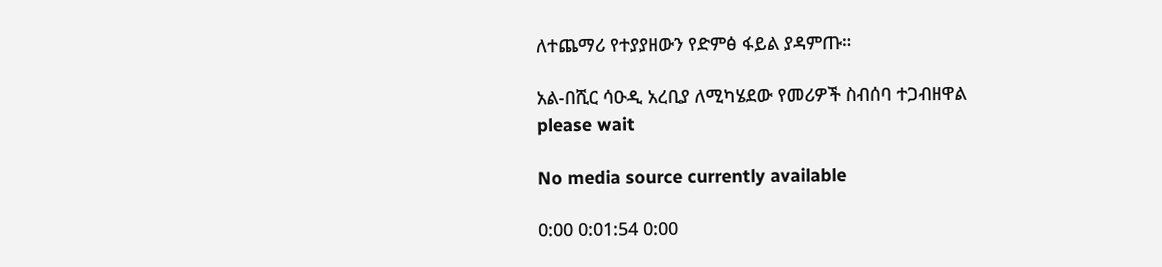ለተጨማሪ የተያያዘውን የድምፅ ፋይል ያዳምጡ።

አል-በሺር ሳዑዲ አረቢያ ለሚካሄደው የመሪዎች ስብሰባ ተጋብዘዋል
please wait

No media source currently available

0:00 0:01:54 0:00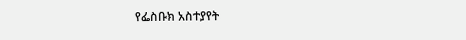የፌስቡክ አስተያየት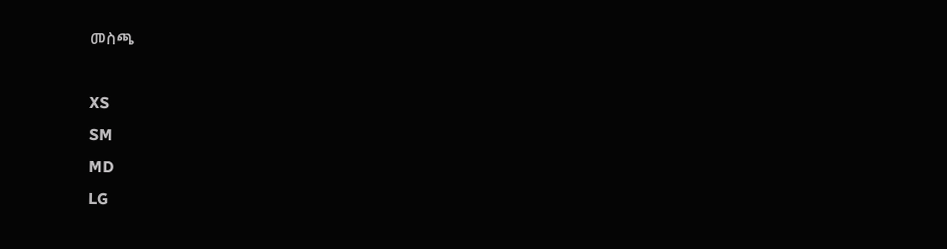መስጫ

XS
SM
MD
LG